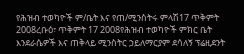የሕዝብ ተወካዮች ም/ቤት እና የጠ/ሚንስትሩ ምላሽ17 ጥቅምት 2008ረቡዕ፣ ጥቅምት 17 2008የሕዝብ ተወካዮች ምክር ቤት እንደራሴዎች እና ጠቅላይ ሚንስትር ኃይለማርያም ደሳለኝ ፕሬዚደንት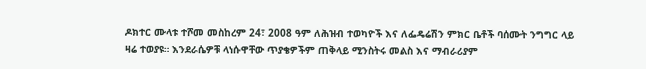ዶክተር ሙላቱ ተሾመ መስከረም 24፣ 2008 ዓም ለሕዝብ ተወካዮች እና ለፌዴሬሽን ምክር ቤቶች ባሰሙት ንግግር ላይ ዛሬ ተወያዩ። እንደራሴዎቹ ላነሱዋቸው ጥያቄዎችም ጠቅላይ ሚንስትሩ መልስ እና ማብራሪያም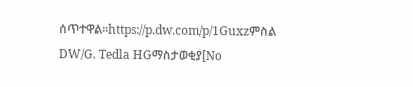ሰጥተዋል።https://p.dw.com/p/1Guxzምስል DW/G. Tedla HGማስታወቂያ[No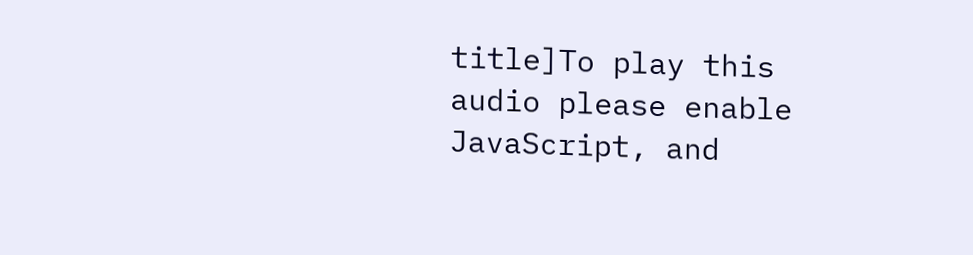title]To play this audio please enable JavaScript, and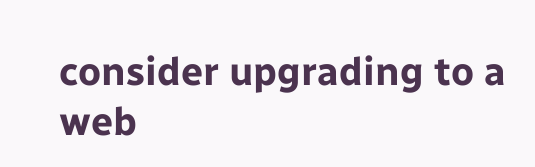consider upgrading to a web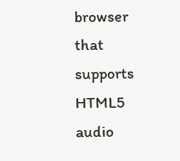browser that supports HTML5 audio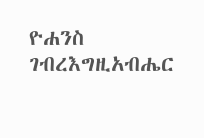ዮሐንስ ገብረእግዚአብሔር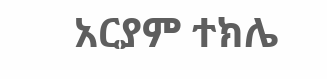አርያም ተክሌ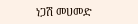ነጋሽ መሀመድ